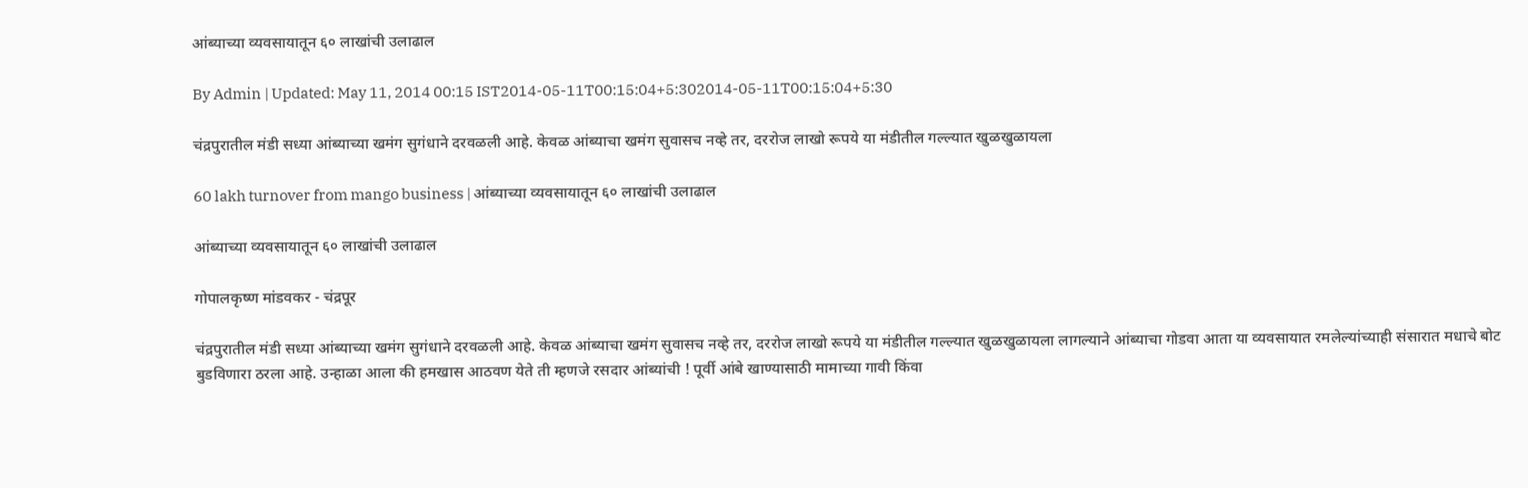आंब्याच्या व्यवसायातून ६० लाखांची उलाढाल

By Admin | Updated: May 11, 2014 00:15 IST2014-05-11T00:15:04+5:302014-05-11T00:15:04+5:30

चंद्रपुरातील मंडी सध्या आंब्याच्या खमंग सुगंधाने दरवळली आहे. केवळ आंब्याचा खमंग सुवासच नव्हे तर, दररोज लाखो रूपये या मंडीतील गल्ल्यात खुळखुळायला

60 lakh turnover from mango business | आंब्याच्या व्यवसायातून ६० लाखांची उलाढाल

आंब्याच्या व्यवसायातून ६० लाखांची उलाढाल

गोपालकृष्ण मांडवकर - चंद्रपूर

चंद्रपुरातील मंडी सध्या आंब्याच्या खमंग सुगंधाने दरवळली आहे. केवळ आंब्याचा खमंग सुवासच नव्हे तर, दररोज लाखो रूपये या मंडीतील गल्ल्यात खुळखुळायला लागल्याने आंब्याचा गोडवा आता या व्यवसायात रमलेल्यांच्याही संसारात मधाचे बोट बुडविणारा ठरला आहे. उन्हाळा आला की हमखास आठवण येते ती म्हणजे रसदार आंब्यांची ! पूर्वी आंबे खाण्यासाठी मामाच्या गावी किंवा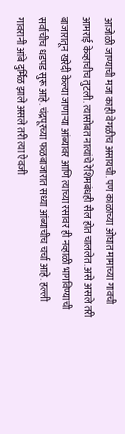आजोळी जाण्याची मजा काही वेगळीच असायची. पण काळाच्या ओघात मामाच्या गावची आमराई केव्हाचीच तुटली. त्यासोबत नात्यांचे रेशिमबंधही सैल होत चाललेत. असे असले तरी बाजारातून खरेदी केल्या जाणार्‍या आंब्यावर आणि त्याच्या रसावर ही नव्हाळी भागविण्याची सर्वांचीच धडपड सुरू आहे. चंद्रपूरच्या फळबाजारात सध्या आंब्याचीच चर्चा आहे. हल्ली गावरानी आंबे दुर्मिळ झाले असले तरी त्या ऐवजी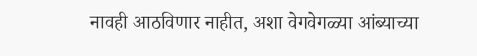नावही आठविणार नाहीत, अशा वेगवेगळ्या आंब्याच्या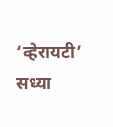‘व्हेरायटी’ सध्या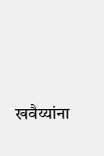खवैय्यांना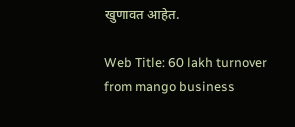खुणावत आहेत.

Web Title: 60 lakh turnover from mango business